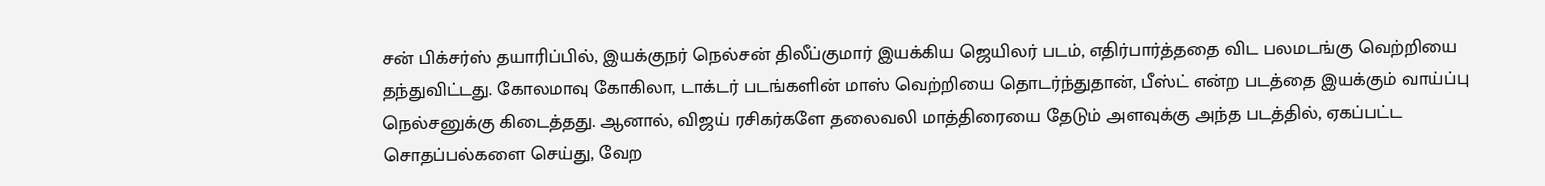சன் பிக்சர்ஸ் தயாரிப்பில், இயக்குநர் நெல்சன் திலீப்குமார் இயக்கிய ஜெயிலர் படம், எதிர்பார்த்ததை விட பலமடங்கு வெற்றியை தந்துவிட்டது. கோலமாவு கோகிலா, டாக்டர் படங்களின் மாஸ் வெற்றியை தொடர்ந்துதான், பீஸ்ட் என்ற படத்தை இயக்கும் வாய்ப்பு நெல்சனுக்கு கிடைத்தது. ஆனால், விஜய் ரசிகர்களே தலைவலி மாத்திரையை தேடும் அளவுக்கு அந்த படத்தில், ஏகப்பட்ட சொதப்பல்களை செய்து, வேற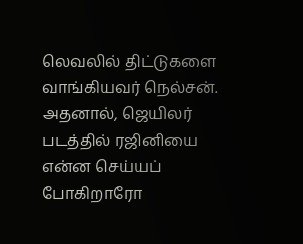லெவலில் திட்டுகளை வாங்கியவர் நெல்சன்.
அதனால், ஜெயிலர் படத்தில் ரஜினியை என்ன செய்யப் போகிறாரோ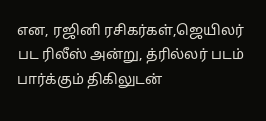என, ரஜினி ரசிகர்கள்,ஜெயிலர் பட ரிலீஸ் அன்று, த்ரில்லர் படம் பார்க்கும் திகிலுடன்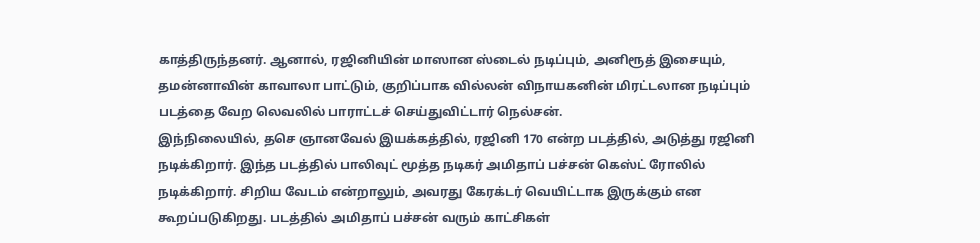காத்திருந்தனர். ஆனால், ரஜினியின் மாஸான ஸ்டைல் நடிப்பும், அனிரூத் இசையும், தமன்னாவின் காவாலா பாட்டும், குறிப்பாக வில்லன் விநாயகனின் மிரட்டலான நடிப்பும் படத்தை வேற லெவலில் பாராட்டச் செய்துவிட்டார் நெல்சன்.
இந்நிலையில், தசெ ஞானவேல் இயக்கத்தில், ரஜினி 170 என்ற படத்தில், அடுத்து ரஜினி நடிக்கிறார். இந்த படத்தில் பாலிவுட் மூத்த நடிகர் அமிதாப் பச்சன் கெஸ்ட் ரோலில் நடிக்கிறார். சிறிய வேடம் என்றாலும், அவரது கேரக்டர் வெயிட்டாக இருக்கும் என கூறப்படுகிறது. படத்தில் அமிதாப் பச்சன் வரும் காட்சிகள்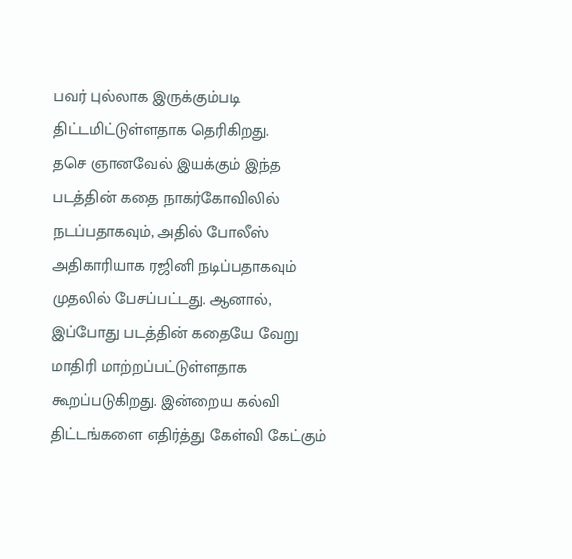பவர் புல்லாக இருக்கும்படி திட்டமிட்டுள்ளதாக தெரிகிறது.
தசெ ஞானவேல் இயக்கும் இந்த படத்தின் கதை நாகர்கோவிலில் நடப்பதாகவும், அதில் போலீஸ் அதிகாரியாக ரஜினி நடிப்பதாகவும் முதலில் பேசப்பட்டது. ஆனால், இப்போது படத்தின் கதையே வேறு மாதிரி மாற்றப்பட்டுள்ளதாக கூறப்படுகிறது. இன்றைய கல்வி திட்டங்களை எதிர்த்து கேள்வி கேட்கும்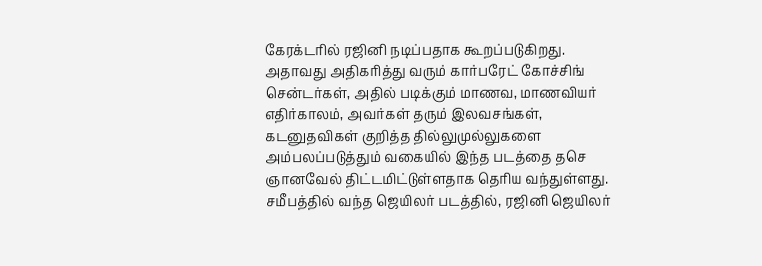கேரக்டரில் ரஜினி நடிப்பதாக கூறப்படுகிறது. அதாவது அதிகரித்து வரும் கார்பரேட் கோச்சிங் சென்டர்கள், அதில் படிக்கும் மாணவ, மாணவியர் எதிர்காலம், அவர்கள் தரும் இலவசங்கள், கடனுதவிகள் குறித்த தில்லுமுல்லுகளை அம்பலப்படுத்தும் வகையில் இந்த படத்தை தசெ ஞானவேல் திட்டமிட்டுள்ளதாக தெரிய வந்துள்ளது.
சமீபத்தில் வந்த ஜெயிலர் படத்தில், ரஜினி ஜெயிலர்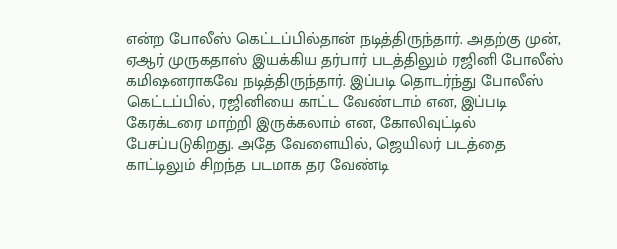என்ற போலீஸ் கெட்டப்பில்தான் நடித்திருந்தார். அதற்கு முன், ஏஆர் முருகதாஸ் இயக்கிய தர்பார் படத்திலும் ரஜினி போலீஸ் கமிஷனராகவே நடித்திருந்தார். இப்படி தொடர்ந்து போலீஸ் கெட்டப்பில், ரஜினியை காட்ட வேண்டாம் என, இப்படி கேரக்டரை மாற்றி இருக்கலாம் என, கோலிவுட்டில் பேசப்படுகிறது. அதே வேளையில், ஜெயிலர் படத்தை காட்டிலும் சிறந்த படமாக தர வேண்டி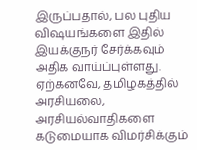இருப்பதால், பல புதிய விஷயங்களை இதில் இயக்குநர் சேர்க்கவும் அதிக வாய்ப்புள்ளது.
ஏற்கனவே, தமிழகத்தில் அரசியலை, அரசியல்வாதிகளை கடுமையாக விமர்சிக்கும்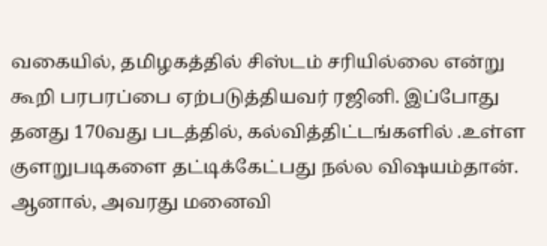வகையில், தமிழகத்தில் சிஸ்டம் சரியில்லை என்று கூறி பரபரப்பை ஏற்படுத்தியவர் ரஜினி. இப்போது தனது 170வது படத்தில், கல்வித்திட்டங்களில் .உள்ள குளறுபடிகளை தட்டிக்கேட்பது நல்ல விஷயம்தான். ஆனால், அவரது மனைவி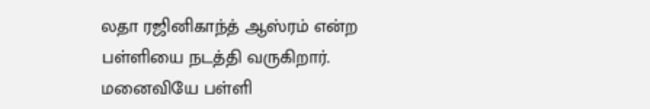லதா ரஜினிகாந்த் ஆஸ்ரம் என்ற பள்ளியை நடத்தி வருகிறார். மனைவியே பள்ளி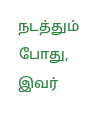நடத்தும் போது, இவர்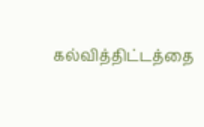கல்வித்திட்டத்தை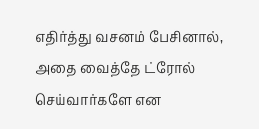எதிர்த்து வசனம் பேசினால், அதை வைத்தே ட்ரோல் செய்வார்களே என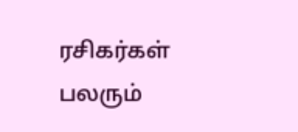ரசிகர்கள் பலரும்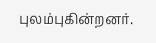புலம்புகின்றனர்.